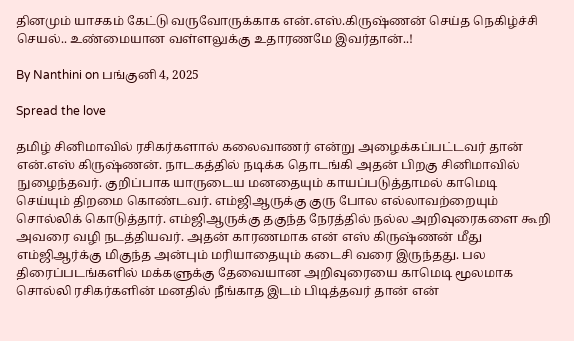தினமும் யாசகம் கேட்டு வருவோருக்காக என்.எஸ்.கிருஷ்ணன் செய்த நெகிழ்ச்சி செயல்.. உண்மையான வள்ளலுக்கு உதாரணமே இவர்தான்..!

By Nanthini on பங்குனி 4, 2025

Spread the love

தமிழ் சினிமாவில் ரசிகர்களால் கலைவாணர் என்று அழைக்கப்பட்டவர் தான் என்.எஸ் கிருஷ்ணன். நாடகத்தில் நடிக்க தொடங்கி அதன் பிறகு சினிமாவில் நுழைந்தவர். குறிப்பாக யாருடைய மனதையும் காயப்படுத்தாமல் காமெடி செய்யும் திறமை கொண்டவர். எம்ஜிஆருக்கு குரு போல எல்லாவற்றையும் சொல்லிக் கொடுத்தார். எம்ஜிஆருக்கு தகுந்த நேரத்தில் நல்ல அறிவுரைகளை கூறி அவரை வழி நடத்தியவர். அதன் காரணமாக என் எஸ் கிருஷ்ணன் மீது எம்ஜிஆர்க்கு மிகுந்த அன்பும் மரியாதையும் கடைசி வரை இருந்தது. பல திரைப்படங்களில் மக்களுக்கு தேவையான அறிவுரையை காமெடி மூலமாக சொல்லி ரசிகர்களின் மனதில் நீங்காத இடம் பிடித்தவர் தான் என்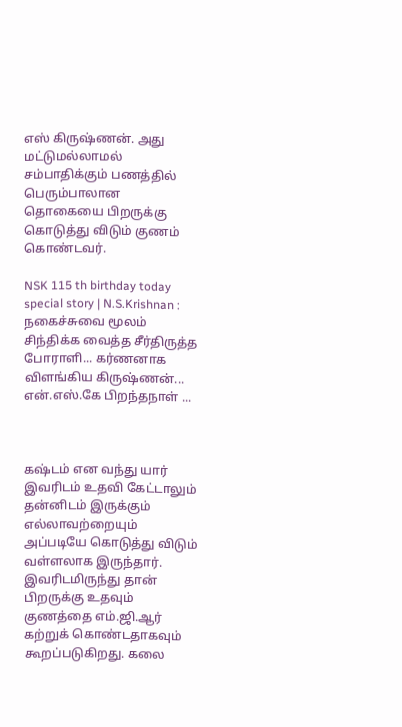எஸ் கிருஷ்ணன். அது மட்டுமல்லாமல் சம்பாதிக்கும் பணத்தில் பெரும்பாலான தொகையை பிறருக்கு கொடுத்து விடும் குணம் கொண்டவர்.

NSK 115 th birthday today special story | N.S.Krishnan : நகைச்சுவை மூலம்  சிந்திக்க வைத்த சீர்திருத்த போராளி... கர்ணனாக விளங்கிய கிருஷ்ணன்...  என்.எஸ்.கே பிறந்தநாள் ...



கஷ்டம் என வந்து யார் இவரிடம் உதவி கேட்டாலும் தன்னிடம் இருக்கும் எல்லாவற்றையும் அப்படியே கொடுத்து விடும் வள்ளலாக இருந்தார். இவரிடமிருந்து தான் பிறருக்கு உதவும் குணத்தை எம்.ஜி.ஆர் கற்றுக் கொண்டதாகவும் கூறப்படுகிறது. கலை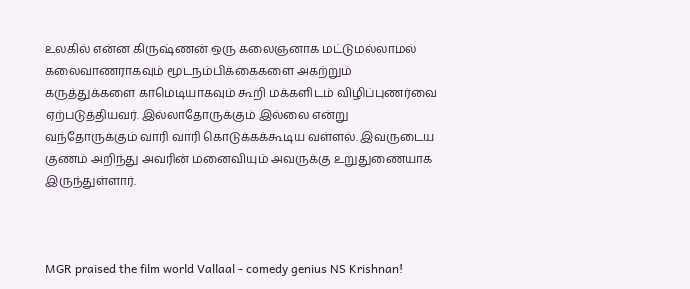உலகில் என்ன கிருஷ்ணன் ஒரு கலைஞனாக மட்டுமல்லாமல் கலைவாணராகவும் மூடநம்பிக்கைகளை அகற்றும் கருத்துக்களை காமெடியாகவும் கூறி மக்களிடம் விழிப்புணர்வை ஏற்படுத்தியவர். இல்லாதோருக்கும் இல்லை என்று வந்தோருக்கும் வாரி வாரி கொடுக்கக்கூடிய வள்ளல். இவருடைய குணம் அறிந்து அவரின் மனைவியும் அவருக்கு உறுதுணையாக இருந்துள்ளார்.



MGR praised the film world Vallaal - comedy genius NS Krishnan!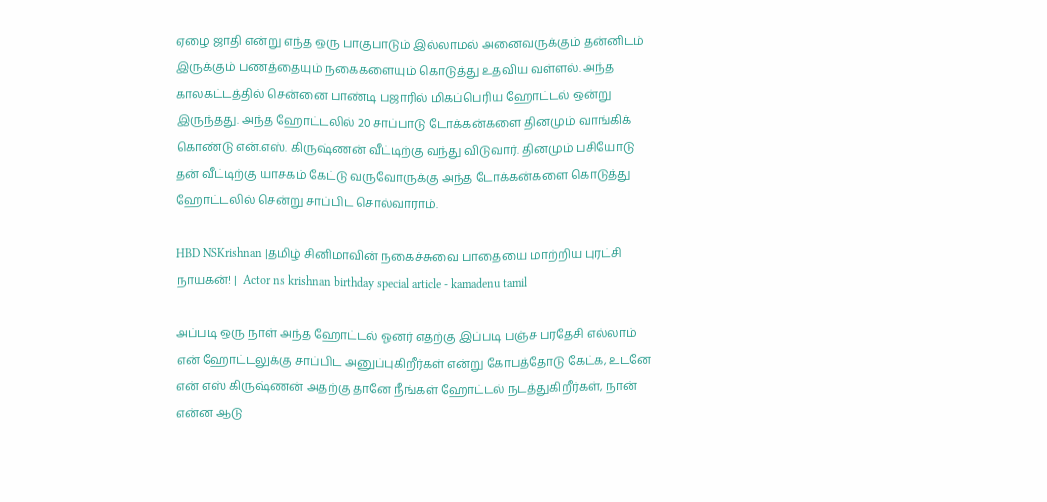ஏழை ஜாதி என்று எந்த ஒரு பாகுபாடும் இல்லாமல் அனைவருக்கும் தன்னிடம் இருக்கும் பணத்தையும் நகைகளையும் கொடுத்து உதவிய வள்ளல். அந்த காலகட்டத்தில் சென்னை பாண்டி பஜாரில் மிகப்பெரிய ஹோட்டல் ஒன்று இருந்தது. அந்த ஹோட்டலில் 20 சாப்பாடு டோக்கன்களை தினமும் வாங்கிக் கொண்டு என்.எஸ். கிருஷ்ணன் வீட்டிற்கு வந்து விடுவார். தினமும் பசியோடு தன் வீட்டிற்கு யாசகம் கேட்டு வருவோருக்கு அந்த டோக்கன்களை கொடுத்து ஹோட்டலில் சென்று சாப்பிட சொல்வாராம்.

HBD NSKrishnan |தமிழ் சினிமாவின் நகைச்சுவை பாதையை மாற்றிய புரட்சி நாயகன்! |  Actor ns krishnan birthday special article - kamadenu tamil

அப்படி ஒரு நாள் அந்த ஹோட்டல் ஓனர் எதற்கு இப்படி பஞ்ச பரதேசி எல்லாம் என் ஹோட்டலுக்கு சாப்பிட அனுப்புகிறீர்கள் என்று கோபத்தோடு கேட்க, உடனே என் எஸ் கிருஷ்ணன் அதற்கு தானே நீங்கள் ஹோட்டல் நடத்துகிறீர்கள், நான் என்ன ஆடு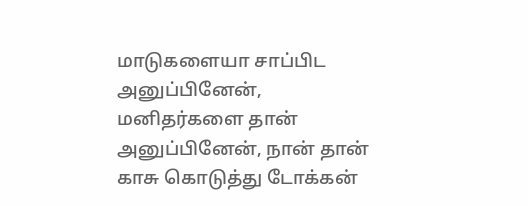மாடுகளையா சாப்பிட அனுப்பினேன், மனிதர்களை தான் அனுப்பினேன், நான் தான் காசு கொடுத்து டோக்கன்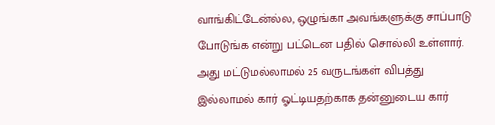வாங்கிட்டேன்ல்ல, ஒழுங்கா அவங்களுக்கு சாப்பாடு போடுங்க என்று பட்டென பதில் சொல்லி உள்ளார். அது மட்டுமல்லாமல் 25 வருடங்கள் விபத்து இல்லாமல் கார் ஓட்டியதற்காக தன்னுடைய கார்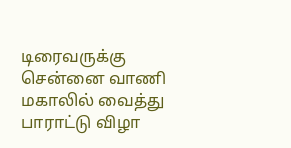டிரைவருக்கு சென்னை வாணி மகாலில் வைத்து பாராட்டு விழா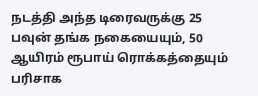நடத்தி அந்த டிரைவருக்கு 25 பவுன் தங்க நகையையும், 50 ஆயிரம் ரூபாய் ரொக்கத்தையும் பரிசாக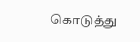கொடுத்து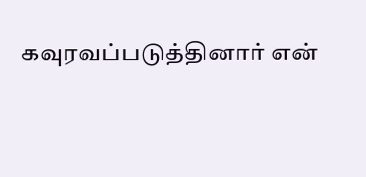கவுரவப்படுத்தினார் என்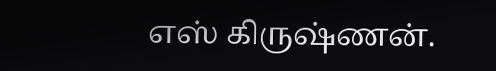எஸ் கிருஷ்ணன்.